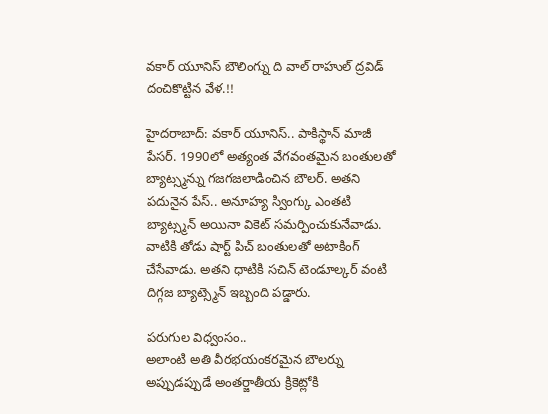వకార్ యూనిస్ బౌలింగ్ను ది వాల్ రాహుల్ ద్రవిడ్ దంచికొట్టిన వేళ.!!

హైదరాబాద్: వకార్ యూనిస్.. పాకిస్థాన్ మాజీ పేసర్. 1990లో అత్యంత వేగవంతమైన బంతులతో బ్యాట్స్మన్ను గజగజలాడించిన బౌలర్. అతని పదునైన పేస్.. అనూహ్య స్వింగ్కు ఎంతటి బ్యాట్స్మన్ అయినా వికెట్ సమర్పించుకునేవాడు. వాటికి తోడు షార్ట్ పిచ్ బంతులతో అటాకింగ్ చేసేవాడు. అతని ధాటికి సచిన్ టెండూల్కర్ వంటి దిగ్గజ బ్యాట్స్మెన్ ఇబ్బంది పడ్డారు.

పరుగుల విధ్వంసం..
అలాంటి అతి వీరభయంకరమైన బౌలర్ను అప్పుడప్పుడే అంతర్జాతీయ క్రికెట్లోకి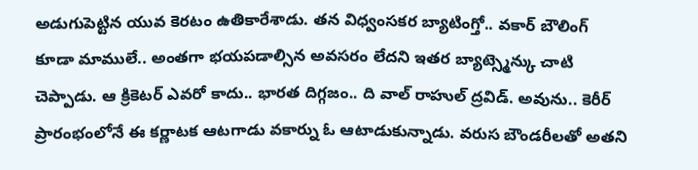అడుగుపెట్టిన యువ కెరటం ఉతికారేశాడు. తన విధ్వంసకర బ్యాటింగ్తో.. వకార్ బౌలింగ్ కూడా మాములే.. అంతగా భయపడాల్సిన అవసరం లేదని ఇతర బ్యాట్స్మెన్కు చాటి చెప్పాడు. ఆ క్రికెటర్ ఎవరో కాదు.. భారత దిగ్గజం.. ది వాల్ రాహుల్ ద్రవిడ్. అవును.. కెరీర్ ప్రారంభంలోనే ఈ కర్ణాటక ఆటగాడు వకార్ను ఓ ఆటాడుకున్నాడు. వరుస బౌండరీలతో అతని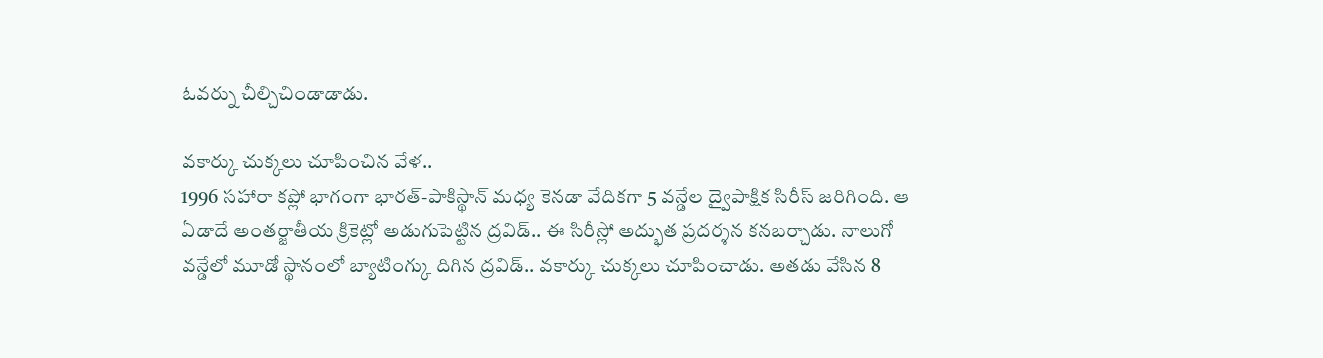ఓవర్ను చీల్చిచిండాడాడు.

వకార్కు చుక్కలు చూపించిన వేళ..
1996 సహారా కప్లో భాగంగా భారత్-పాకిస్థాన్ మధ్య కెనడా వేదికగా 5 వన్డేల ద్వైపాక్షిక సిరీస్ జరిగింది. ఆ ఏడాదే అంతర్జాతీయ క్రికెట్లో అడుగుపెట్టిన ద్రవిడ్.. ఈ సిరీస్లో అద్భుత ప్రదర్శన కనబర్చాడు. నాలుగో వన్డేలో మూడో స్థానంలో బ్యాటింగ్కు దిగిన ద్రవిడ్.. వకార్కు చుక్కలు చూపించాడు. అతడు వేసిన 8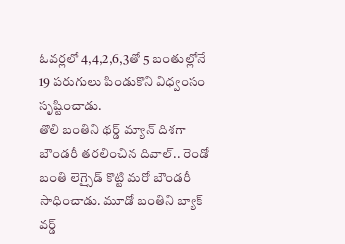ఓవర్లలో 4,4,2,6,3తో 5 బంతుల్లోనే 19 పరుగులు పిండుకొని విధ్వంసం సృష్టించాడు.
తొలి బంతిని థర్డ్ మ్యాన్ దిశగా బౌండరీ తరలించిన దివాల్.. రెండో బంతి లెగ్సైడ్ కొట్టి మరో బౌండరీ సాధించాడు. మూడో బంతిని బ్యాక్ వర్డ్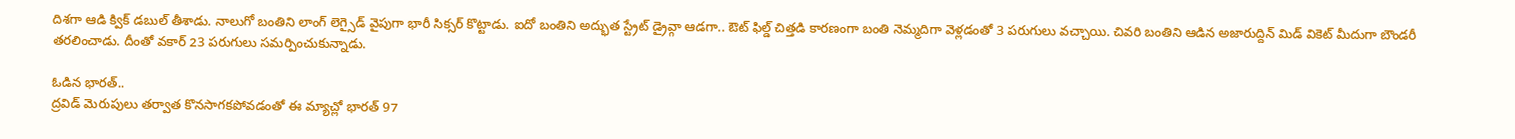దిశగా ఆడి క్విక్ డబుల్ తీశాడు. నాలుగో బంతిని లాంగ్ లెగ్సైడ్ వైపుగా భారీ సిక్సర్ కొట్టాడు. ఐదో బంతిని అద్భుత స్ట్రేట్ డ్రైవ్గా ఆడగా.. ఔట్ ఫిల్డ్ చిత్తడి కారణంగా బంతి నెమ్మదిగా వెళ్లడంతో 3 పరుగులు వచ్చాయి. చివరి బంతిని ఆడిన అజారుద్దిన్ మిడ్ వికెట్ మీదుగా బౌండరీ తరలించాడు. దీంతో వకార్ 23 పరుగులు సమర్పించుకున్నాడు.

ఓడిన భారత్..
ద్రవిడ్ మెరుపులు తర్వాత కొనసాగకపోవడంతో ఈ మ్యాచ్లో భారత్ 97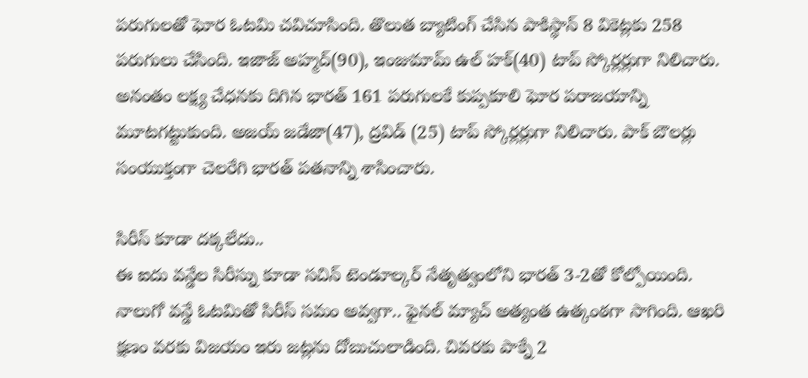పరుగులతో ఘోర ఓటమి చవిచూసింది. తొలుత బ్యాటింగ్ చేసిన పాకిస్థాన్ 8 వికెట్లకు 258 పరుగులు చేసింది. ఇజాజ్ అహ్మద్(90), ఇంజుమామ్ ఉల్ హక్(40) టాప్ స్కోర్లర్లుగా నిలిచారు. అనంతం లక్ష్య చేధనకు దిగిన భారత్ 161 పరుగులకే కుప్పకూలి ఘోర పరాజయాన్ని మూటగట్టుకుంది. అజయ్ జడేజా(47), ద్రవిడ్ (25) టాప్ స్కోర్లర్లుగా నిలిచారు. పాక్ బౌలర్లు సంయుక్తంగా చెలరేగి భారత్ పతనాన్ని శాసించారు.

సిరీస్ కూడా దక్కలేదు..
ఈ ఐదు వన్డేల సిరీస్ను కూడా సచిన్ టెండూల్కర్ నేతృత్వంలోని భారత్ 3-2తో కోల్పోయింది. నాలుగో వన్డే ఓటమితో సిరీస్ సమం అవ్వగా.. ఫైనల్ మ్యాచ్ అత్యంత ఉత్కంఠగా సాగింది. ఆఖరి క్షణం వరకు విజయం ఇరు జట్లను దోబుచులాడింది. చివరకు పాక్నే 2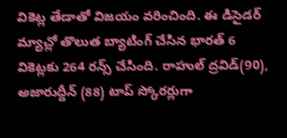వికెట్ల తేడాతో విజయం వరించింది. ఈ డిసైడర్ మ్యాచ్లో తొలుత బ్యాటింగ్ చేసిన భారత్ 6 వికెట్లకు 264 రన్స్ చేసింది. రాహుల్ ద్రవిడ్(90), అజారుద్దీన్ (88) టాప్ స్కోరర్లుగా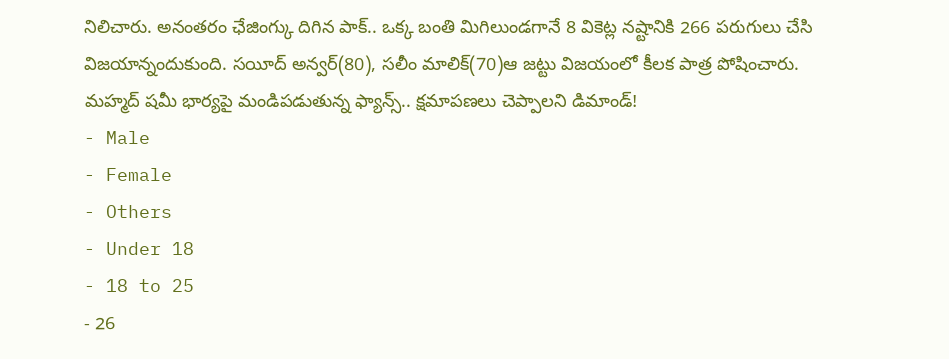నిలిచారు. అనంతరం ఛేజింగ్కు దిగిన పాక్.. ఒక్క బంతి మిగిలుండగానే 8 వికెట్ల నష్టానికి 266 పరుగులు చేసి విజయాన్నందుకుంది. సయీద్ అన్వర్(80), సలీం మాలిక్(70)ఆ జట్టు విజయంలో కీలక పాత్ర పోషించారు.
మహ్మద్ షమీ భార్యపై మండిపడుతున్న ఫ్యాన్స్.. క్షమాపణలు చెప్పాలని డిమాండ్!
- Male
- Female
- Others
- Under 18
- 18 to 25
- 26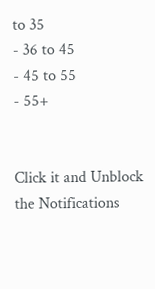to 35
- 36 to 45
- 45 to 55
- 55+


Click it and Unblock the Notifications